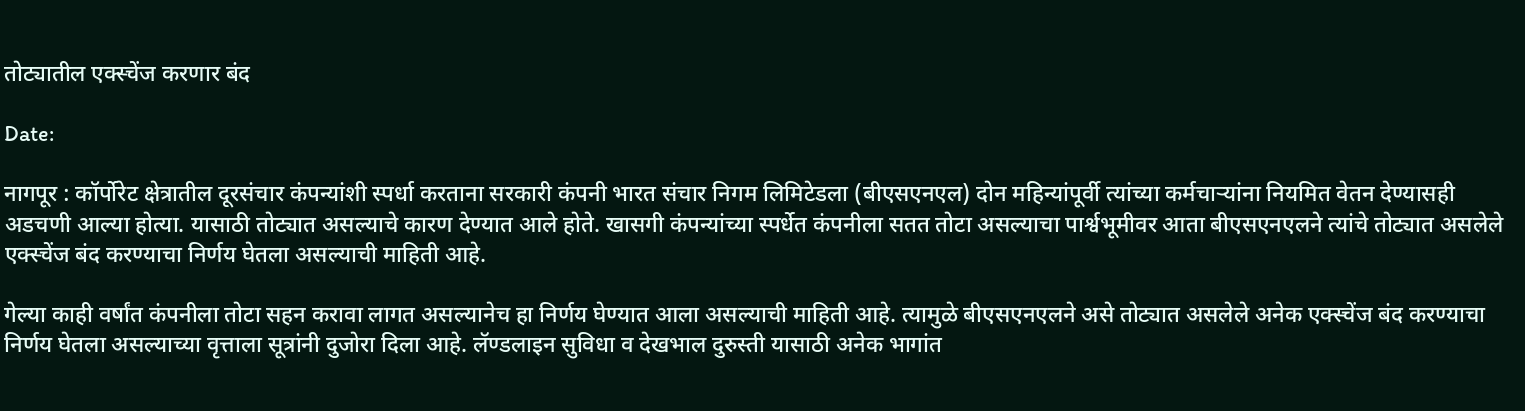तोट्यातील एक्स्चेंज करणार बंद

Date:

नागपूर : कॉर्पोरेट क्षेत्रातील दूरसंचार कंपन्यांशी स्पर्धा करताना सरकारी कंपनी भारत संचार निगम लिमिटेडला (बीएसएनएल) दोन महिन्यांपूर्वी त्यांच्या कर्मचाऱ्यांना नियमित वेतन देण्यासही अडचणी आल्या होत्या. यासाठी तोट्यात असल्याचे कारण देण्यात आले होते. खासगी कंपन्यांच्या स्पर्धेत कंपनीला सतत तोटा असल्याचा पार्श्वभूमीवर आता बीएसएनएलने त्यांचे तोट्यात असलेले एक्स्चेंज बंद करण्याचा निर्णय घेतला असल्याची माहिती आहे.

गेल्या काही वर्षांत कंपनीला तोटा सहन करावा लागत असल्यानेच हा निर्णय घेण्यात आला असल्याची माहिती आहे. त्यामुळे बीएसएनएलने असे तोट्यात असलेले अनेक एक्स्चेंज बंद करण्याचा निर्णय घेतला असल्याच्या वृत्ताला सूत्रांनी दुजोरा दिला आहे. लॅण्डलाइन सुविधा व देखभाल दुरुस्ती यासाठी अनेक भागांत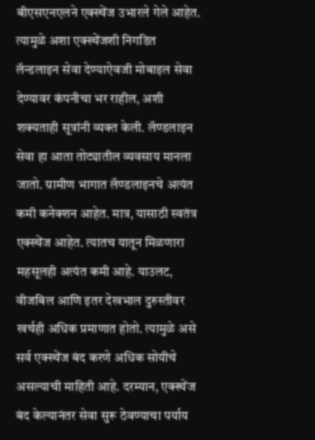बीएसएनएलने एक्स्चेंज उभारले गेले आहेत. त्यामुळे अशा एक्स्चेंजशी निगडित लॅन्डलाइन सेवा देण्याऐवजी मोबाइल सेवा देण्यावर कंपनीचा भर राहील, अशी शक्यताही सूत्रांनी व्यक्त केली. लॅण्डलाइन सेवा हा आता तोट्यातील व्यवसाय मानला जातो. ग्रामीण भागात लॅण्डलाइनचे अत्यंत कमी कनेक्शन आहेत. मात्र, यासाठी स्वतंत्र एक्स्चेंज आहेत. त्यातच यातून मिळणारा महसूलही अत्यंत कमी आहे. याउलट, वीजबिल आणि इतर देखभाल दुरुस्तीवर खर्चही अधिक प्रमाणात होतो. त्यामुळे असे सर्व एक्स्चेंज बंद करणे अधिक सोयीचे असल्याची माहिती आहे. दरम्यान, एक्स्चेंज बंद केल्यानंतर सेवा सुरू ठेवण्याचा पर्याय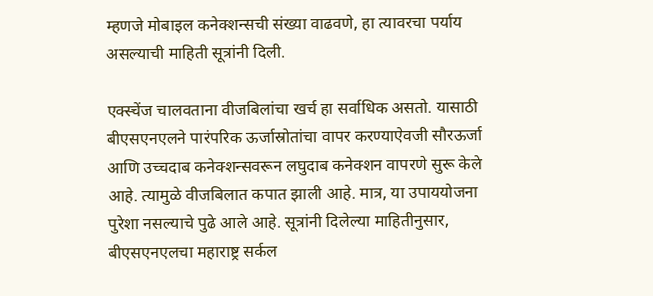म्हणजे मोबाइल कनेक्शन्सची संख्या वाढवणे, हा त्यावरचा पर्याय असल्याची माहिती सूत्रांनी दिली.

एक्स्चेंज चालवताना वीजबिलांचा खर्च हा सर्वाधिक असतो. यासाठी बीएसएनएलने पारंपरिक ऊर्जास्रोतांचा वापर करण्याऐवजी सौरऊर्जा आणि उच्चदाब कनेक्शन्सवरून लघुदाब कनेक्शन वापरणे सुरू केले आहे. त्यामुळे वीजबिलात कपात झाली आहे. मात्र, या उपाययोजना पुरेशा नसल्याचे पुढे आले आहे. सूत्रांनी दिलेल्या माहितीनुसार, बीएसएनएलचा महाराष्ट्र सर्कल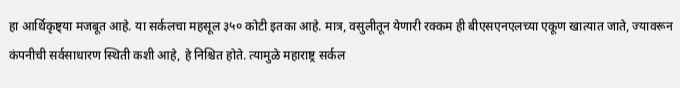हा आर्थिकृष्ट्या मजबूत आहे. या सर्कलचा महसूल ३५० कोटी इतका आहे. मात्र, वसुलीतून येणारी रक्कम ही बीएसएनएलच्या एकूण खात्यात जाते, ज्यावरून कंपनीची सर्वसाधारण स्थिती कशी आहे, हे निश्चित होते. त्यामुळे महाराष्ट्र सर्कल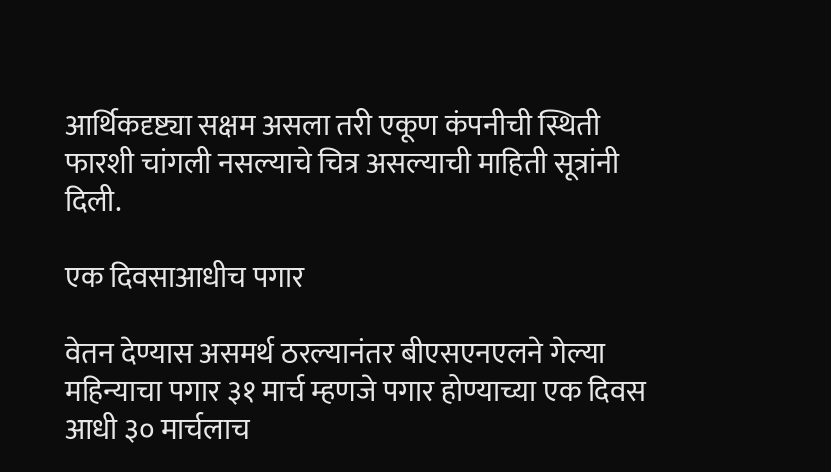आर्थिकदृष्ट्या सक्षम असला तरी एकूण कंपनीची स्थिती फारशी चांगली नसल्याचे चित्र असल्याची माहिती सूत्रांनी दिली.

एक दिवसाआधीच पगार

वेतन देण्यास असमर्थ ठरल्यानंतर बीएसएनएलने गेल्या महिन्याचा पगार ३१ मार्च म्हणजे पगार होण्याच्या एक दिवस आधी ३० मार्चलाच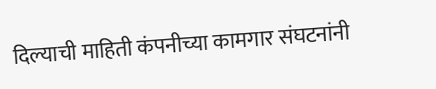दिल्याची माहिती कंपनीच्या कामगार संघटनांनी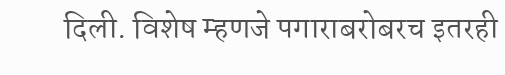दिली. विशेष म्हणजे पगाराबरोबरच इतरही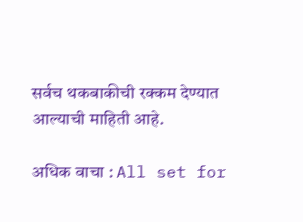सर्वच थकबाकीची रक्कम देण्यात आल्याची माहिती आहे.

अधिक वाचा : All set for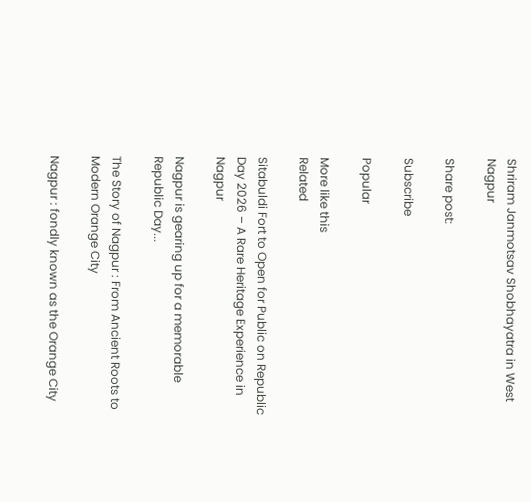Shriram Janmotsav Shobhayatra in West Nagpur

Share post:

Subscribe

Popular

More like this
Related

Sitabuldi Fort to Open for Public on Republic Day 2026 – A Rare Heritage Experience in Nagpur

Nagpur is gearing up for a memorable Republic Day...

The Story of Nagpur : From Ancient Roots to Modern Orange City

Nagpur : fondly known as the Orange City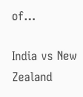of...

India vs New Zealand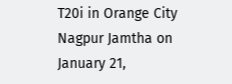T20i in Orange City Nagpur Jamtha on January 21,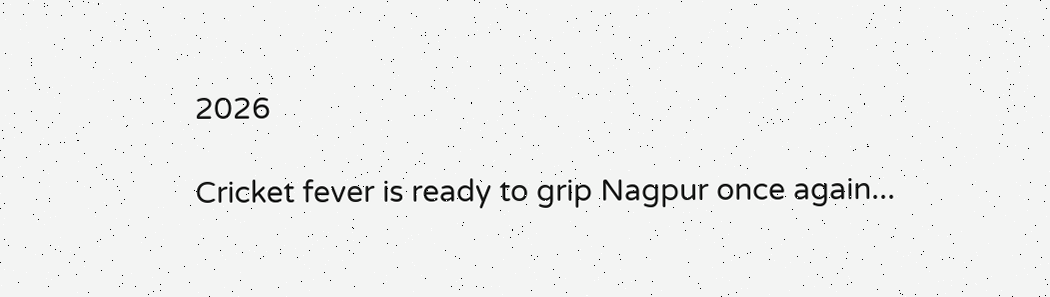2026

Cricket fever is ready to grip Nagpur once again...